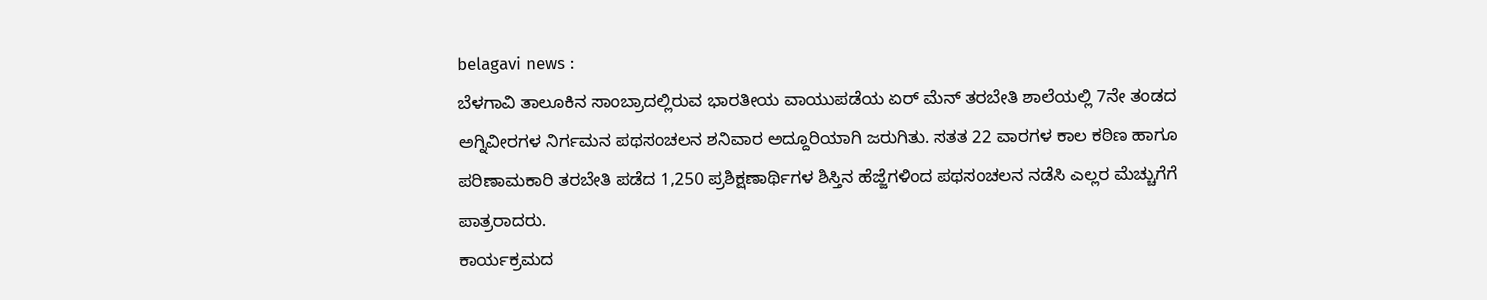belagavi news :
ಬೆಳಗಾವಿ ತಾಲೂಕಿನ ಸಾಂಬ್ರಾದಲ್ಲಿರುವ ಭಾರತೀಯ ವಾಯುಪಡೆಯ ಏರ್ ಮೆನ್ ತರಬೇತಿ ಶಾಲೆಯಲ್ಲಿ 7ನೇ ತಂಡದ ಅಗ್ನಿವೀರಗಳ ನಿರ್ಗಮನ ಪಥಸಂಚಲನ ಶನಿವಾರ ಅದ್ದೂರಿಯಾಗಿ ಜರುಗಿತು. ಸತತ 22 ವಾರಗಳ ಕಾಲ ಕಠಿಣ ಹಾಗೂ ಪರಿಣಾಮಕಾರಿ ತರಬೇತಿ ಪಡೆದ 1,250 ಪ್ರಶಿಕ್ಷಣಾರ್ಥಿಗಳ ಶಿಸ್ತಿನ ಹೆಜ್ಜೆಗಳಿಂದ ಪಥಸಂಚಲನ ನಡೆಸಿ ಎಲ್ಲರ ಮೆಚ್ಚುಗೆಗೆ ಪಾತ್ರರಾದರು.
ಕಾರ್ಯಕ್ರಮದ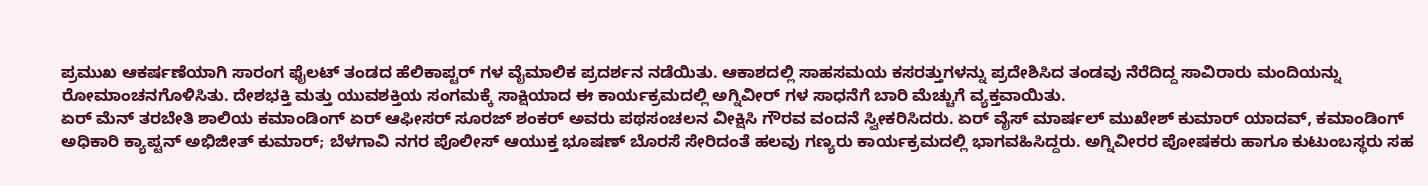ಪ್ರಮುಖ ಆಕರ್ಷಣೆಯಾಗಿ ಸಾರಂಗ ಫೈಲಟ್ ತಂಡದ ಹೆಲಿಕಾಪ್ಟರ್ ಗಳ ವೈಮಾಲಿಕ ಪ್ರದರ್ಶನ ನಡೆಯಿತು. ಆಕಾಶದಲ್ಲಿ ಸಾಹಸಮಯ ಕಸರತ್ತುಗಳನ್ನು ಪ್ರದೇಶಿಸಿದ ತಂಡವು ನೆರೆದಿದ್ದ ಸಾವಿರಾರು ಮಂದಿಯನ್ನು ರೋಮಾಂಚನಗೊಳಿಸಿತು. ದೇಶಭಕ್ತಿ ಮತ್ತು ಯುವಶಕ್ತಿಯ ಸಂಗಮಕ್ಕೆ ಸಾಕ್ಷಿಯಾದ ಈ ಕಾರ್ಯಕ್ರಮದಲ್ಲಿ ಅಗ್ನಿವೀರ್ ಗಳ ಸಾಧನೆಗೆ ಬಾರಿ ಮೆಚ್ಚುಗೆ ವ್ಯಕ್ತವಾಯಿತು.
ಏರ್ ಮೆನ್ ತರಬೇತಿ ಶಾಲಿಯ ಕಮಾಂಡಿಂಗ್ ಏರ್ ಆಫೀಸರ್ ಸೂರಜ್ ಶಂಕರ್ ಅವರು ಪಥಸಂಚಲನ ವೀಕ್ಷಿಸಿ ಗೌರವ ವಂದನೆ ಸ್ವೀಕರಿಸಿದರು. ಏರ್ ವೈಸ್ ಮಾರ್ಷಲ್ ಮುಖೇಶ್ ಕುಮಾರ್ ಯಾದವ್, ಕಮಾಂಡಿಂಗ್ ಅಧಿಕಾರಿ ಕ್ಯಾಪ್ಟನ್ ಅಭಿಜೀತ್ ಕುಮಾರ್; ಬೆಳಗಾವಿ ನಗರ ಪೊಲೀಸ್ ಆಯುಕ್ತ ಭೂಷಣ್ ಬೊರಸೆ ಸೇರಿದಂತೆ ಹಲವು ಗಣ್ಯರು ಕಾರ್ಯಕ್ರಮದಲ್ಲಿ ಭಾಗವಹಿಸಿದ್ದರು. ಅಗ್ನಿವೀರರ ಪೋಷಕರು ಹಾಗೂ ಕುಟುಂಬಸ್ಥರು ಸಹ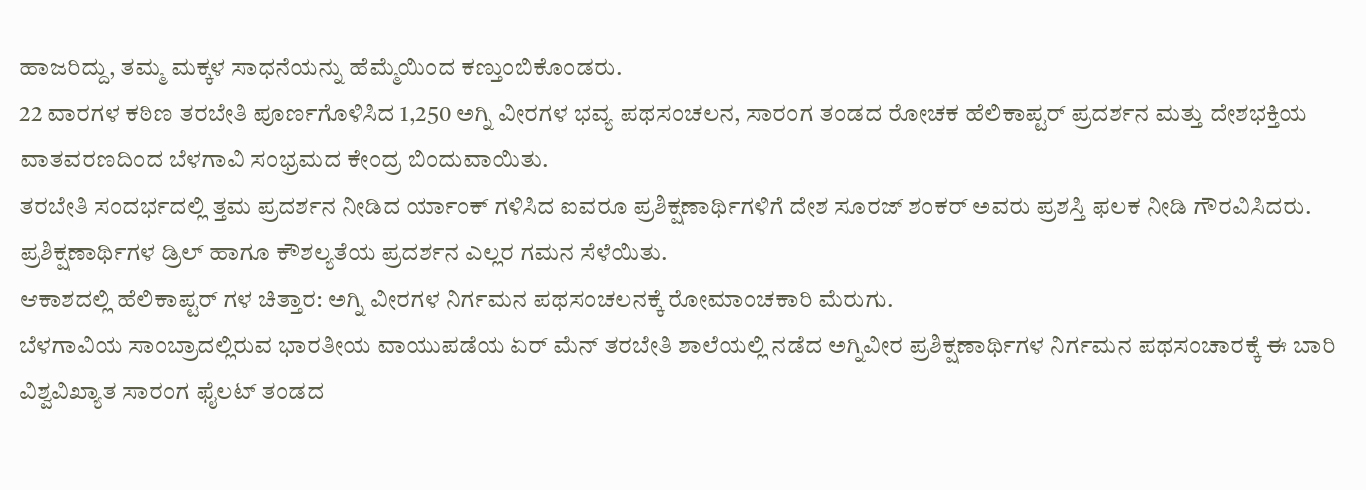ಹಾಜರಿದ್ದು, ತಮ್ಮ ಮಕ್ಕಳ ಸಾಧನೆಯನ್ನು ಹೆಮ್ಮೆಯಿಂದ ಕಣ್ತುಂಬಿಕೊಂಡರು.
22 ವಾರಗಳ ಕಠಿಣ ತರಬೇತಿ ಪೂರ್ಣಗೊಳಿಸಿದ 1,250 ಅಗ್ನಿ ವೀರಗಳ ಭವ್ಯ ಪಥಸಂಚಲನ, ಸಾರಂಗ ತಂಡದ ರೋಚಕ ಹೆಲಿಕಾಪ್ಟರ್ ಪ್ರದರ್ಶನ ಮತ್ತು ದೇಶಭಕ್ತಿಯ ವಾತವರಣದಿಂದ ಬೆಳಗಾವಿ ಸಂಭ್ರಮದ ಕೇಂದ್ರ ಬಿಂದುವಾಯಿತು.
ತರಬೇತಿ ಸಂದರ್ಭದಲ್ಲಿ ತ್ತಮ ಪ್ರದರ್ಶನ ನೀಡಿದ ರ್ಯಾಂಕ್ ಗಳಿಸಿದ ಐವರೂ ಪ್ರಶಿಕ್ಷಣಾರ್ಥಿಗಳಿಗೆ ದೇಶ ಸೂರಜ್ ಶಂಕರ್ ಅವರು ಪ್ರಶಸ್ತಿ ಫಲಕ ನೀಡಿ ಗೌರವಿಸಿದರು. ಪ್ರಶಿಕ್ಷಣಾರ್ಥಿಗಳ ಡ್ರಿಲ್ ಹಾಗೂ ಕೌಶಲ್ಯತೆಯ ಪ್ರದರ್ಶನ ಎಲ್ಲರ ಗಮನ ಸೆಳೆಯಿತು.
ಆಕಾಶದಲ್ಲಿ ಹೆಲಿಕಾಪ್ಟರ್ ಗಳ ಚಿತ್ತಾರ: ಅಗ್ನಿ ವೀರಗಳ ನಿರ್ಗಮನ ಪಥಸಂಚಲನಕ್ಕೆ ರೋಮಾಂಚಕಾರಿ ಮೆರುಗು.
ಬೆಳಗಾವಿಯ ಸಾಂಬ್ರಾದಲ್ಲಿರುವ ಭಾರತೀಯ ವಾಯುಪಡೆಯ ಏರ್ ಮೆನ್ ತರಬೇತಿ ಶಾಲೆಯಲ್ಲಿ ನಡೆದ ಅಗ್ನಿವೀರ ಪ್ರಶಿಕ್ಷಣಾರ್ಥಿಗಳ ನಿರ್ಗಮನ ಪಥಸಂಚಾರಕ್ಕೆ ಈ ಬಾರಿ ವಿಶ್ವವಿಖ್ಯಾತ ಸಾರಂಗ ಫೈಲಟ್ ತಂಡದ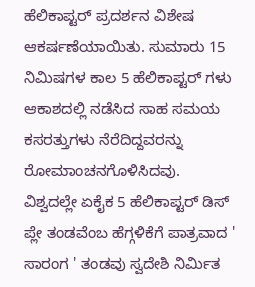ಹೆಲಿಕಾಪ್ಟರ್ ಪ್ರದರ್ಶನ ವಿಶೇಷ ಆಕರ್ಷಣೆಯಾಯಿತು. ಸುಮಾರು 15 ನಿಮಿಷಗಳ ಕಾಲ 5 ಹೆಲಿಕಾಪ್ಟರ್ ಗಳು ಆಕಾಶದಲ್ಲಿ ನಡೆಸಿದ ಸಾಹ ಸಮಯ ಕಸರತ್ತುಗಳು ನೆರೆದಿದ್ದವರನ್ನು ರೋಮಾಂಚನಗೊಳಿಸಿದವು.
ವಿಶ್ವದಲ್ಲೇ ಏಕೈಕ 5 ಹೆಲಿಕಾಪ್ಟರ್ ಡಿಸ್ ಪ್ಲೇ ತಂಡವೆಂಬ ಹೆಗ್ಗಳಿಕೆಗೆ ಪಾತ್ರವಾದ ' ಸಾರಂಗ ' ತಂಡವು ಸ್ವದೇಶಿ ನಿರ್ಮಿತ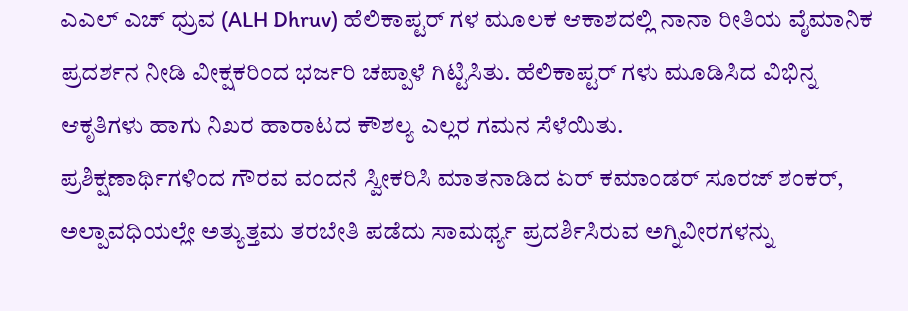ಎಎಲ್ ಎಚ್ ಧ್ರುವ (ALH Dhruv) ಹೆಲಿಕಾಪ್ಟರ್ ಗಳ ಮೂಲಕ ಆಕಾಶದಲ್ಲಿ ನಾನಾ ರೀತಿಯ ವೈಮಾನಿಕ ಪ್ರದರ್ಶನ ನೀಡಿ ವೀಕ್ಷಕರಿಂದ ಭರ್ಜರಿ ಚಪ್ಪಾಳೆ ಗಿಟ್ಟಿಸಿತು. ಹೆಲಿಕಾಪ್ಟರ್ ಗಳು ಮೂಡಿಸಿದ ವಿಭಿನ್ನ ಆಕೃತಿಗಳು ಹಾಗು ನಿಖರ ಹಾರಾಟದ ಕೌಶಲ್ಯ ಎಲ್ಲರ ಗಮನ ಸೆಳೆಯಿತು.
ಪ್ರಶಿಕ್ಷಣಾರ್ಥಿಗಳಿಂದ ಗೌರವ ವಂದನೆ ಸ್ವೀಕರಿಸಿ ಮಾತನಾಡಿದ ಏರ್ ಕಮಾಂಡರ್ ಸೂರಜ್ ಶಂಕರ್, ಅಲ್ಪಾವಧಿಯಲ್ಲೇ ಅತ್ಯುತ್ತಮ ತರಬೇತಿ ಪಡೆದು ಸಾಮರ್ಥ್ಯ ಪ್ರದರ್ಶಿಸಿರುವ ಅಗ್ನಿವೀರಗಳನ್ನು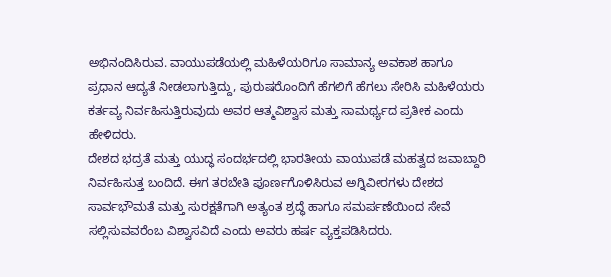ಅಭಿನಂದಿಸಿರುವ. ವಾಯುಪಡೆಯಲ್ಲಿ ಮಹಿಳೆಯರಿಗೂ ಸಾಮಾನ್ಯ ಅವಕಾಶ ಹಾಗೂ ಪ್ರಧಾನ ಆದ್ಯತೆ ನೀಡಲಾಗುತ್ತಿದ್ದು, ಪುರುಷರೊಂದಿಗೆ ಹೆಗಲಿಗೆ ಹೆಗಲು ಸೇರಿಸಿ ಮಹಿಳೆಯರು ಕರ್ತವ್ಯ ನಿರ್ವಹಿಸುತ್ತಿರುವುದು ಅವರ ಆತ್ಮವಿಶ್ವಾಸ ಮತ್ತು ಸಾಮರ್ಥ್ಯದ ಪ್ರತೀಕ ಎಂದು ಹೇಳಿದರು.
ದೇಶದ ಭದ್ರತೆ ಮತ್ತು ಯುದ್ಧ ಸಂದರ್ಭದಲ್ಲಿ ಭಾರತೀಯ ವಾಯುಪಡೆ ಮಹತ್ವದ ಜವಾಬ್ದಾರಿ ನಿರ್ವಹಿಸುತ್ತ ಬಂದಿದೆ. ಈಗ ತರಬೇತಿ ಪೂರ್ಣಗೊಳಿಸಿರುವ ಅಗ್ನಿವೀರಗಳು ದೇಶದ ಸಾರ್ವಭೌಮತೆ ಮತ್ತು ಸುರಕ್ಷತೆಗಾಗಿ ಅತ್ಯಂತ ಶ್ರದ್ಧೆ ಹಾಗೂ ಸಮರ್ಪಣೆಯಿಂದ ಸೇವೆ ಸಲ್ಲಿಸುವವರೆಂಬ ವಿಶ್ವಾಸವಿದೆ ಎಂದು ಅವರು ಹರ್ಷ ವ್ಯಕ್ತಪಡಿಸಿದರು.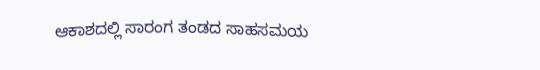ಆಕಾಶದಲ್ಲಿ ಸಾರಂಗ ತಂಡದ ಸಾಹಸಮಯ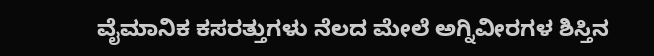ವೈಮಾನಿಕ ಕಸರತ್ತುಗಳು ನೆಲದ ಮೇಲೆ ಅಗ್ನಿವೀರಗಳ ಶಿಸ್ತಿನ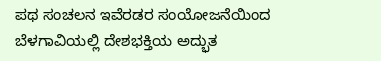ಪಥ ಸಂಚಲನ ಇವೆರಡರ ಸಂಯೋಜನೆಯಿಂದ ಬೆಳಗಾವಿಯಲ್ಲಿ ದೇಶಭಕ್ತಿಯ ಅದ್ಭುತ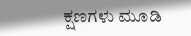ಕ್ಷಣಗಳು ಮೂಡಿ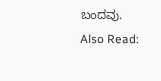ಬಂದವು.
Also Read: